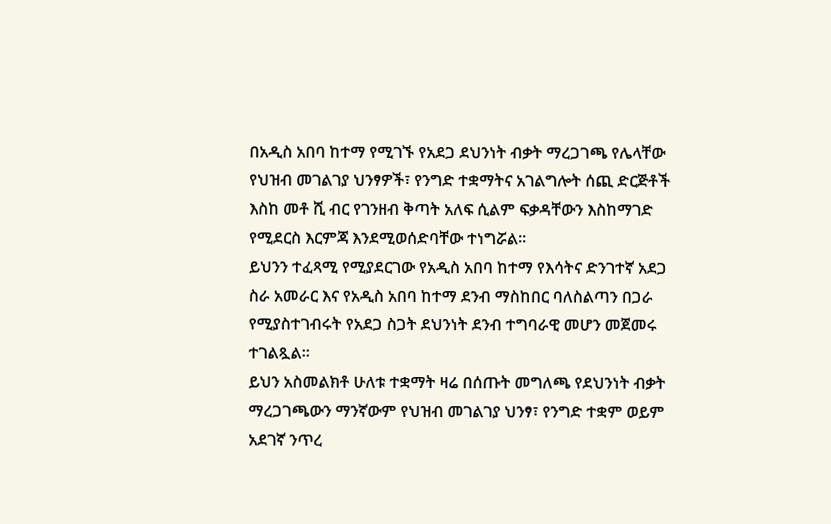በአዲስ አበባ ከተማ የሚገኙ የአደጋ ደህንነት ብቃት ማረጋገጫ የሌላቸው የህዝብ መገልገያ ህንፃዎች፣ የንግድ ተቋማትና አገልግሎት ሰጪ ድርጅቶች እስከ መቶ ሺ ብር የገንዘብ ቅጣት አለፍ ሲልም ፍቃዳቸውን እስከማገድ የሚደርስ እርምጃ እንደሚወሰድባቸው ተነግሯል፡፡
ይህንን ተፈጻሚ የሚያደርገው የአዲስ አበባ ከተማ የእሳትና ድንገተኛ አደጋ ስራ አመራር እና የአዲስ አበባ ከተማ ደንብ ማስከበር ባለስልጣን በጋራ የሚያስተገብሩት የአደጋ ስጋት ደህንነት ደንብ ተግባራዊ መሆን መጀመሩ ተገልጿል፡፡
ይህን አስመልክቶ ሁለቱ ተቋማት ዛሬ በሰጡት መግለጫ የደህንነት ብቃት ማረጋገጫውን ማንኛውም የህዝብ መገልገያ ህንፃ፣ የንግድ ተቋም ወይም አደገኛ ንጥረ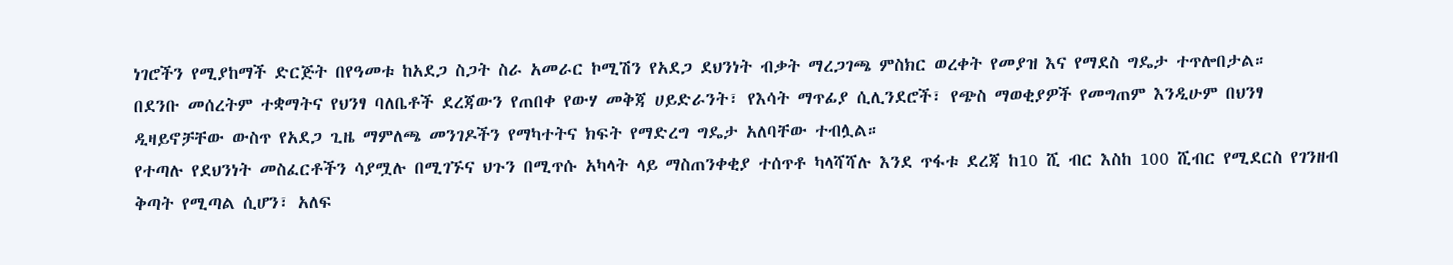ነገሮችን የሚያከማች ድርጅት በየዓመቱ ከአደጋ ስጋት ስራ አመራር ኮሚሽን የአደጋ ደህንነት ብቃት ማረጋገጫ ምስክር ወረቀት የመያዝ እና የማደስ ግዴታ ተጥሎበታል።
በደንቡ መሰረትም ተቋማትና የህንፃ ባለቤቶች ደረጃውን የጠበቀ የውሃ መቅጃ ሀይድራንት፣ የእሳት ማጥፊያ ሲሊንደሮች፣ የጭስ ማወቂያዎች የመግጠም እንዲሁም በህንፃ ዲዛይኖቻቸው ውስጥ የአደጋ ጊዜ ማምለጫ መንገዶችን የማካተትና ክፍት የማድረግ ግዴታ አለባቸው ተብሏል።
የተጣሉ የደህንነት መስፈርቶችን ሳያሟሉ በሚገኙና ህጉን በሚጥሱ አካላት ላይ ማስጠንቀቂያ ተሰጥቶ ካላሻሻሉ እንደ ጥፋቱ ደረጃ ከ10 ሺ ብር እስከ 100 ሺብር የሚደርስ የገንዘብ ቅጣት የሚጣል ሲሆን፣ አለፍ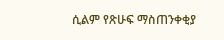ሲልም የጽሁፍ ማስጠንቀቂያ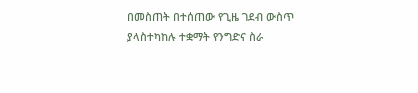በመስጠት በተሰጠው የጊዜ ገደብ ውስጥ ያላስተካከሉ ተቋማት የንግድና ስራ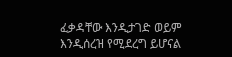ፈቃዳቸው እንዲታገድ ወይም እንዲሰረዝ የሚደረግ ይሆናል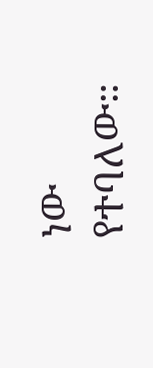ነው የተባለው።